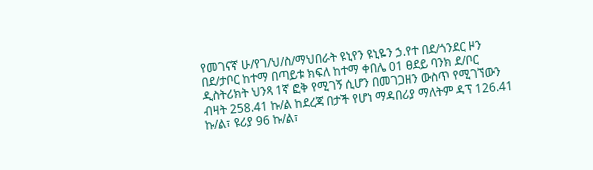የመገናኛ ሁ/የገ/ህ/ስ/ማህበራት ዩኒየን ዩኒዬን ኃ.የተ በደ/ጎንደር ዞን በደ/ታቦር ከተማ በጣይቱ ክፍለ ከተማ ቀበሌ 01 ፀደይ ባንክ ደ/ቦር ዲስትሪክት ህንጻ 1ኛ ፎቅ የሚገኝ ሲሆን በመገጋዘን ውስጥ የሚገኘውን ብዛት 258.41 ኩ/ል ከደረጃ በታች የሆነ ማዳበሪያ ማለትም ዳፕ 126.41 ኩ/ል፣ ዩሪያ 96 ኩ/ል፣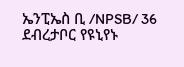ኤንፒኤስ ቢ /NPSB/ 36 ደብረታቦር የዩኒየኑ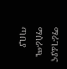ማራገፊያና ማሰራጫ ጣቢያ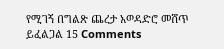የሚገኝ በግልጽ ጨረታ አወዳድሮ መሸጥ ይፈልጋል 15 Comments